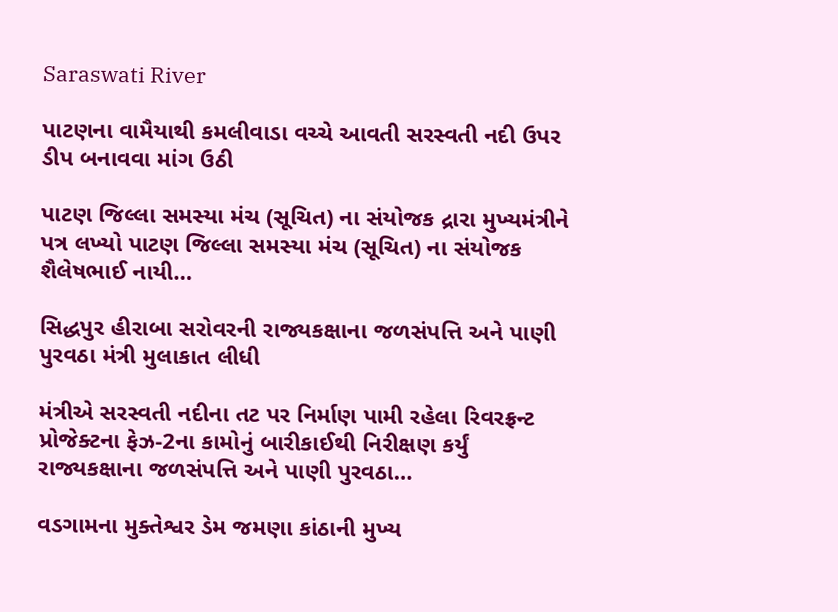Saraswati River

પાટણના વામૈયાથી કમલીવાડા વચ્ચે આવતી સરસ્વતી નદી ઉપર ડીપ બનાવવા માંગ ઉઠી

પાટણ જિલ્લા સમસ્યા મંચ (સૂચિત) ના સંયોજક દ્રારા મુખ્યમંત્રીને પત્ર લખ્યો પાટણ જિલ્લા સમસ્યા મંચ (સૂચિત) ના સંયોજક શૈલેષભાઈ નાયી…

સિદ્ધપુર હીરાબા સરોવરની રાજ્યકક્ષાના જળસંપત્તિ અને પાણી પુરવઠા મંત્રી મુલાકાત લીધી

મંત્રીએ સરસ્વતી નદીના તટ પર નિર્માણ પામી રહેલા રિવરફ્રન્ટ પ્રોજેક્ટના ફેઝ-2ના કામોનું બારીકાઈથી નિરીક્ષણ કર્યું રાજ્યકક્ષાના જળસંપત્તિ અને પાણી પુરવઠા…

વડગામના મુક્તેશ્વર ડેમ જમણા કાંઠાની મુખ્ય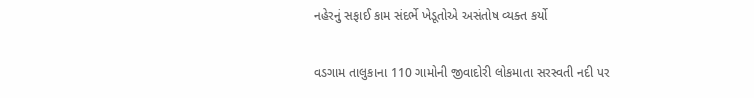નહેરનું સફાઈ કામ સંદર્ભે ખેડૂતોએ અસંતોષ વ્યક્ત કર્યો

વડગામ તાલુકાના 110 ગામોની જીવાદોરી લોકમાતા સરસ્વતી નદી પર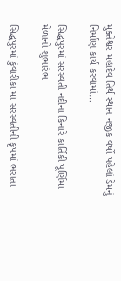મુક્તેશ્વર મહાદેવ તિર્થ સ્થાન નજીક વર્ષો પહેલાં ડેમનું નિર્માણ કાર્ય કરવામાં…

સિદ્ધપુરમાં સરસ્વતી નદીના કિનારે કાર્તિકી પૂર્ણિમા મેળાનો શુભારંભ

સિદ્ધપુરમાં કુંવારીકા મા સરસ્વતીની કૃપમાં ભરાતા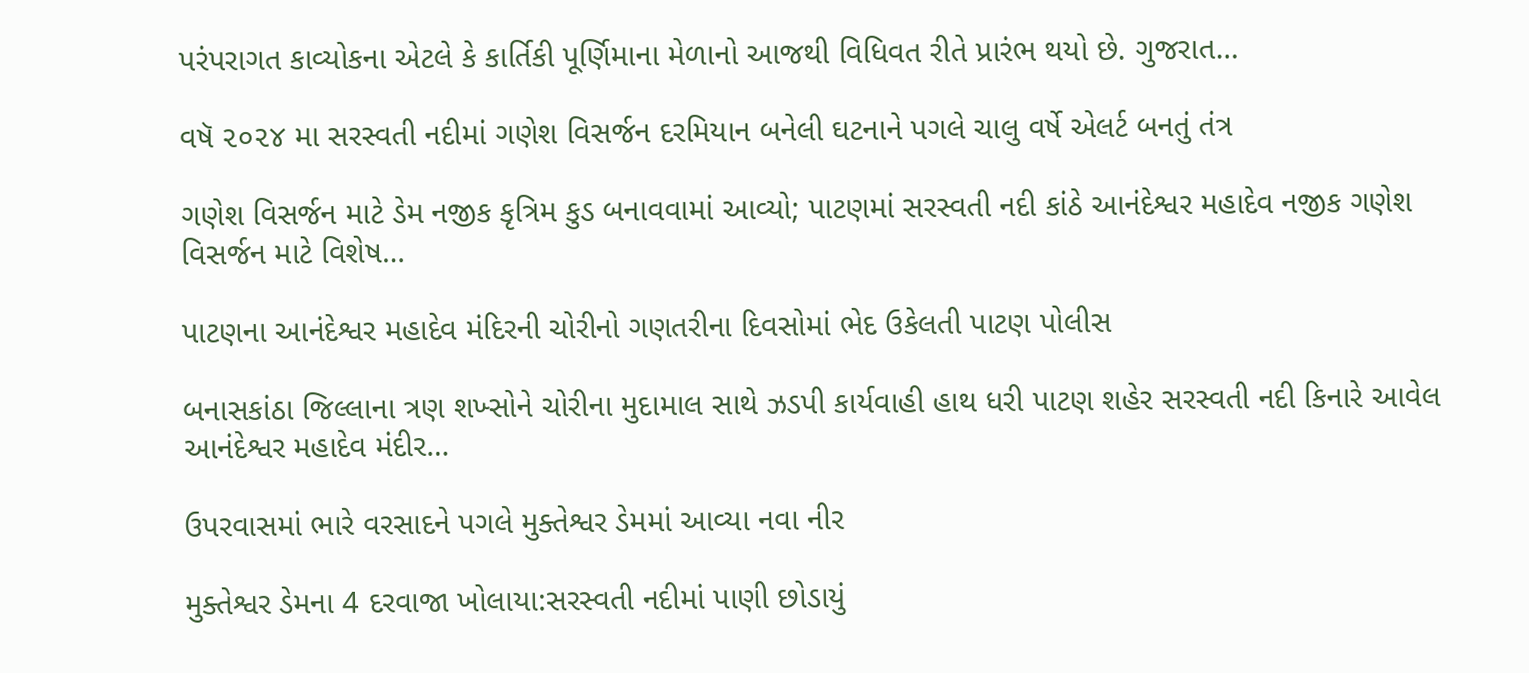પરંપરાગત કાવ્યોકના એટલે કે કાર્તિકી પૂર્ણિમાના મેળાનો આજથી વિધિવત રીતે પ્રારંભ થયો છે. ગુજરાત…

વષૅ ૨૦૨૪ મા સરસ્વતી નદીમાં ગણેશ વિસર્જન દરમિયાન બનેલી ઘટનાને પગલે ચાલુ વર્ષે એલર્ટ બનતું તંત્ર

ગણેશ વિસર્જન માટે ડેમ નજીક કૃત્રિમ કુડ બનાવવામાં આવ્યો; પાટણમાં સરસ્વતી નદી કાંઠે આનંદેશ્વર મહાદેવ નજીક ગણેશ વિસર્જન માટે વિશેષ…

પાટણના આનંદેશ્વર મહાદેવ મંદિરની ચોરીનો ગણતરીના દિવસોમાં ભેદ ઉકેલતી પાટણ પોલીસ

બનાસકાંઠા જિલ્લાના ત્રણ શખ્સોને ચોરીના મુદામાલ સાથે ઝડપી કાર્યવાહી હાથ ધરી પાટણ શહેર સરસ્વતી નદી કિનારે આવેલ આનંદેશ્વર મહાદેવ મંદીર…

ઉપરવાસમાં ભારે વરસાદને પગલે મુક્તેશ્વર ડેમમાં આવ્યા નવા નીર

મુક્તેશ્વર ડેમના 4 દરવાજા ખોલાયા:સરસ્વતી નદીમાં પાણી છોડાયું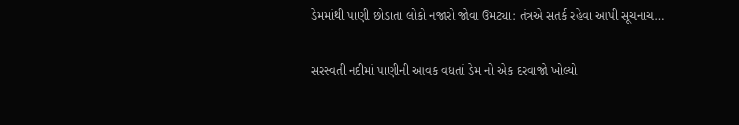ડેમમાંથી પાણી છોડાતા લોકો નજારો જોવા ઉમટ્યા: તંત્રએ સતર્ક રહેવા આપી સૂચનાચ…

સરસ્વતી નદીમાં પાણીની આવક વધતાં ડેમ નો એક દરવાજો ખોલ્યો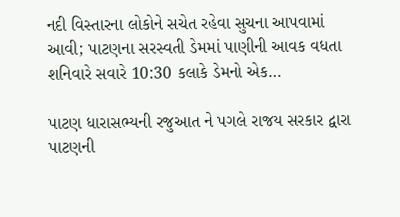નદી વિસ્તારના લોકોને સચેત રહેવા સુચના આપવામાં આવી; પાટણના સરસ્વતી ડેમમાં પાણીની આવક વધતા શનિવારે સવારે 10:30 કલાકે ડેમનો એક…

પાટણ ધારાસભ્યની રજુઆત ને પગલે રાજય સરકાર દ્વારા પાટણની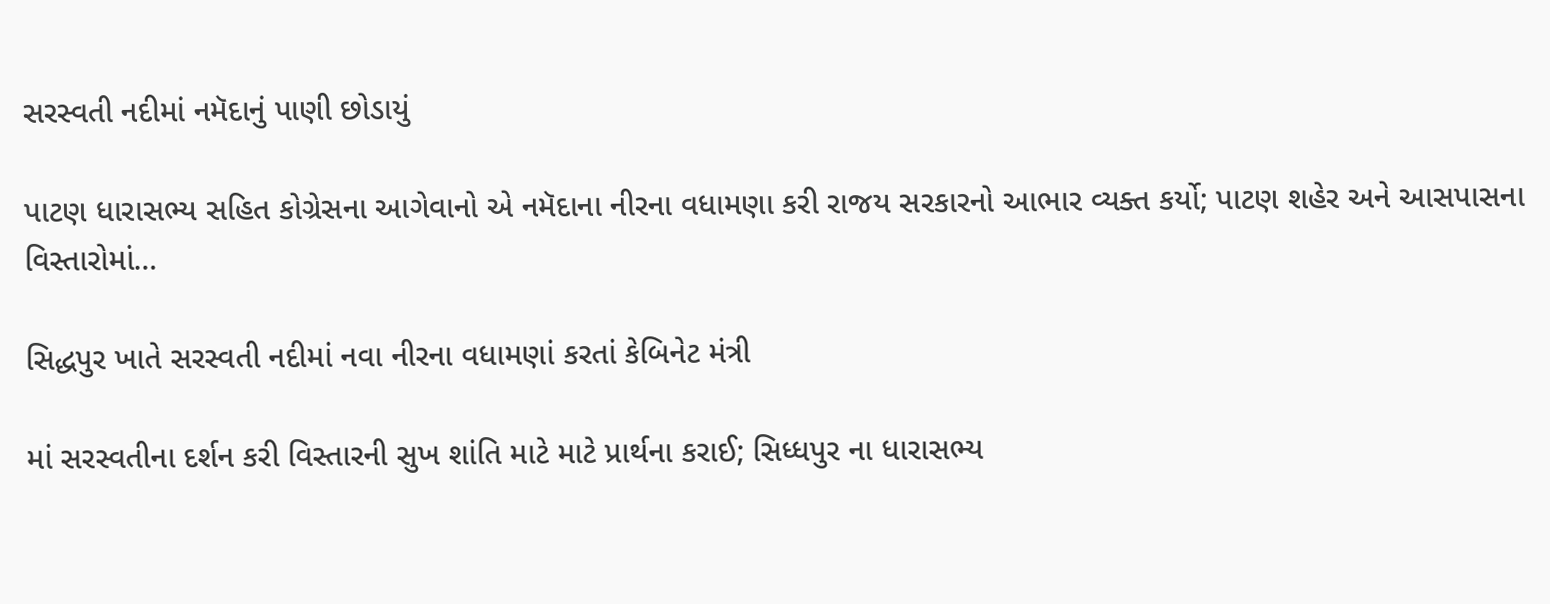સરસ્વતી નદીમાં નમૅદાનું પાણી છોડાયું

પાટણ ધારાસભ્ય સહિત કોગ્રેસના આગેવાનો એ નમૅદાના નીરના વધામણા કરી રાજય સરકારનો આભાર વ્યક્ત કર્યો; પાટણ શહેર અને આસપાસના વિસ્તારોમાં…

સિદ્ધપુર ખાતે સરસ્વતી નદીમાં નવા નીરના વધામણાં કરતાં કેબિનેટ મંત્રી

માં સરસ્વતીના દર્શન કરી વિસ્તારની સુખ શાંતિ માટે માટે પ્રાર્થના કરાઈ; સિધ્ધપુર ના ધારાસભ્ય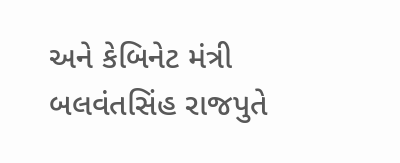અને કેબિનેટ મંત્રી બલવંતસિંહ રાજપુતે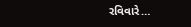રવિવારે…